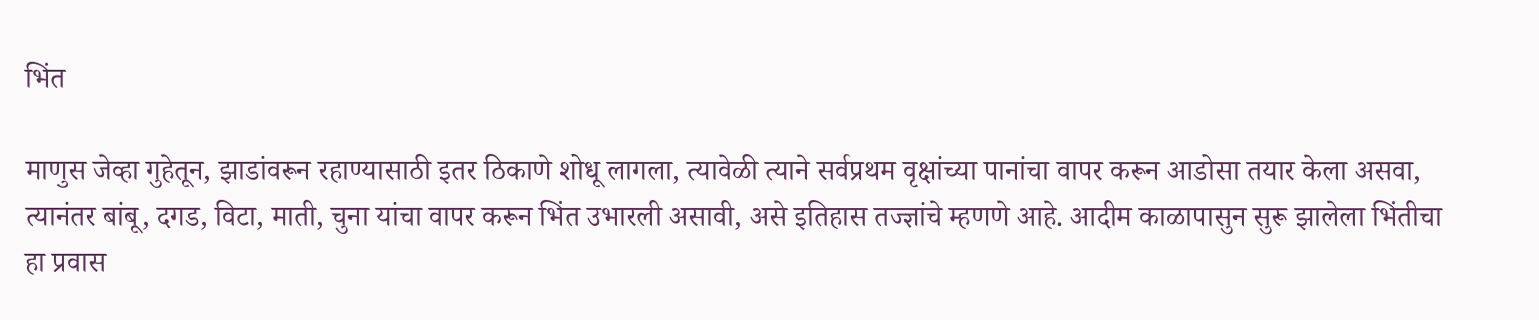भिंत

माणुस जेव्हा गुहेतून, झाडांवरून रहाण्यासाठी इतर ठिकाणे शोधू लागला, त्यावेळी त्याने सर्वप्रथम वृक्षांच्या पानांचा वापर करून आडोसा तयार केला असवा, त्यानंतर बांबू, दगड, विटा, माती, चुना यांचा वापर करून भिंत उभारली असावी, असे इतिहास तज्ज्ञांचे म्हणणे आहे. आदीम काळापासुन सुरू झालेला भिंतीचा हा प्रवास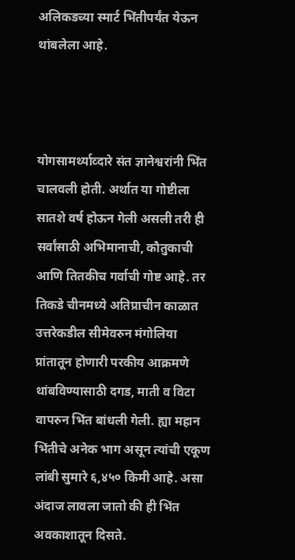अलिकडच्या स्मार्ट भिंतीपर्यंत येऊन थांबलेला आहे.



योगसामर्थ्याव्दारे संत ज्ञानेश्वरांनी भिंत चालवली होती. अर्थात या गोष्टीला सातशे वर्ष होऊन गेली असली तरी ही सर्वांसाठी अभिमानाची, कौतुकाची आणि तितकीच गर्वाची गोष्ट आहे. तर तिकडे चीनमध्ये अतिप्राचीन काळात उत्तरेकडील सीमेवरुन मंगोलिया प्रांतातून होणारी परकीय आक्रमणे थांबविण्यासाठी दगड, माती व विटा वापरुन भिंत बांधली गेली. ह्या महान भिंतीचे अनेक भाग असून त्यांची एकूण लांबी सुमारे ६,४५० किमी आहे. असा अंदाज लावला जातो की ही भिंत अवकाशातून दिसते.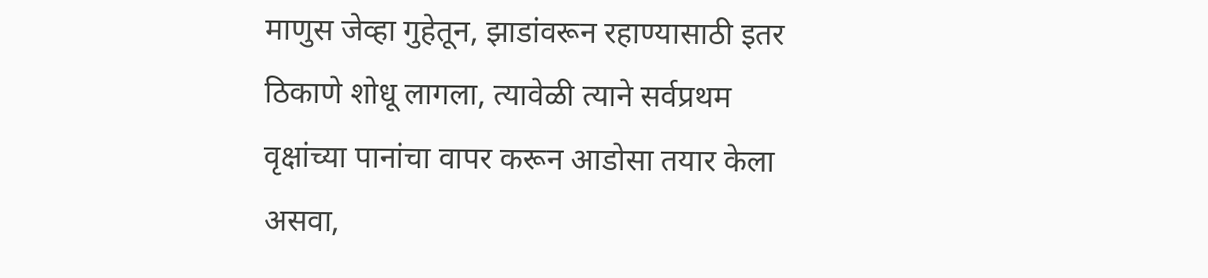माणुस जेव्हा गुहेतून, झाडांवरून रहाण्यासाठी इतर ठिकाणे शोधू लागला, त्यावेळी त्याने सर्वप्रथम वृक्षांच्या पानांचा वापर करून आडोसा तयार केला असवा,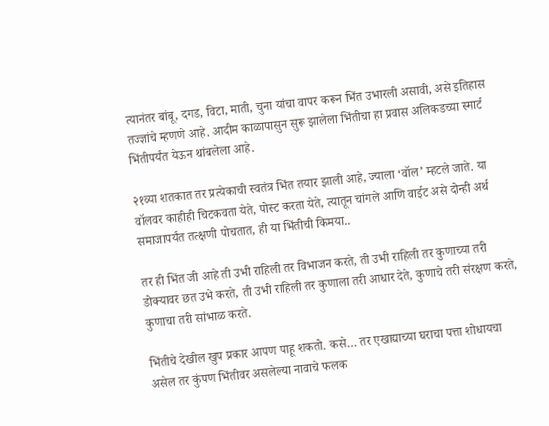त्यानंतर बांबू, दगड, विटा, माती, चुना यांचा वापर करून भिंत उभारली असावी, असे इतिहास तज्ज्ञांचे म्हणणे आहे. आदीम काळापासुन सुरू झालेला भिंतीचा हा प्रवास अलिकडच्या स्मार्ट भिंतीपर्यंत येऊन थांबलेला आहे.

२१व्या शतकात तर प्रत्येकाची स्वतंत्र भिंत तयार झाली आहे, ज्याला ‘वॉल’ म्हटले जाते. या वॉलवर काहीही चिटकवता येते, पोस्ट करता येते, त्यातून चांगले आणि वाईट असे दोन्ही अर्थ समाजापर्यंत तत्क्षणी पोचतात, ही या भिंतीची किमया..

तर ही भिंत जी आहे ती उभी राहिली तर विभाजन करते, ती उभी राहिली तर कुणाच्या तरी डोक्यावर छत उभे करते, ती उभी राहिली तर कुणाला तरी आधार देते, कुणाचे तरी संरक्षण करते, कुणाचा तरी सांभाळ करते.

भिंतीचे देखील खुप प्रकार आपण पाहू शकतो. कसे… तर एखाद्याच्या घराचा पत्ता शोधायचा असेल तर कुंपण भिंतीवर असलेल्या नावाचे फलक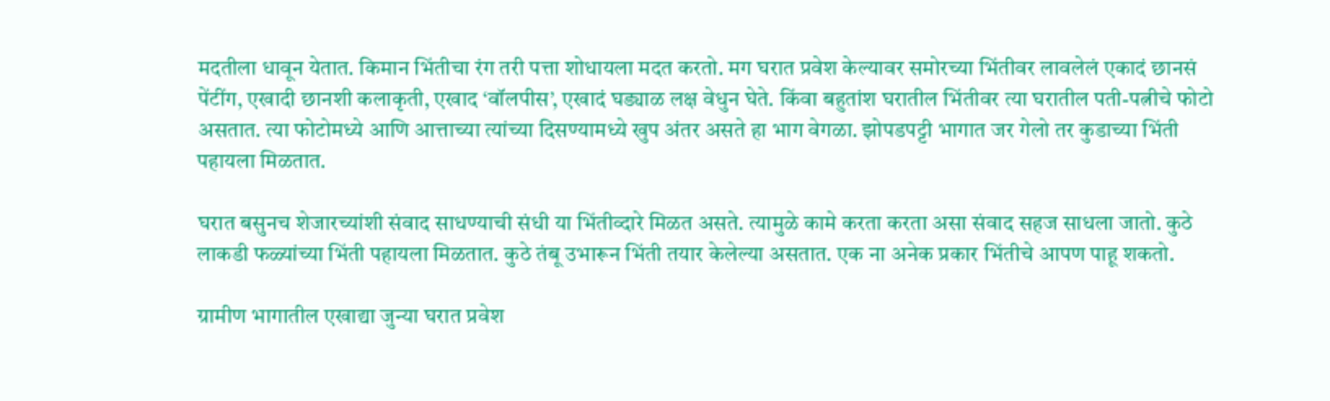मदतीला धावून येतात. किमान भिंतीचा रंग तरी पत्ता शोधायला मदत करतो. मग घरात प्रवेश केल्यावर समोरच्या भिंतीवर लावलेलं एकादं छानसं पेंटींग, एखादी छानशी कलाकृती, एखाद ‘वॉलपीस’, एखादं घड्याळ लक्ष वेधुन घेते. किंवा बहुतांश घरातील भिंतीवर त्या घरातील पती-पत्नीचे फोटो असतात. त्या फोटोमध्ये आणि आत्ताच्या त्यांच्या दिसण्यामध्ये खुप अंतर असते हा भाग वेगळा. झोपडपट्टी भागात जर गेलो तर कुडाच्या भिंती पहायला मिळतात.

घरात बसुनच शेजारच्यांशी संवाद साधण्याची संधी या भिंतीव्दारे मिळत असते. त्यामुळे कामे करता करता असा संवाद सहज साधला जातो. कुठे लाकडी फळ्यांच्या भिंती पहायला मिळतात. कुठे तंबू उभारून भिंती तयार केलेल्या असतात. एक ना अनेक प्रकार भिंतीचे आपण पाहू शकतो.

ग्रामीण भागातील एखाद्या जुन्या घरात प्रवेश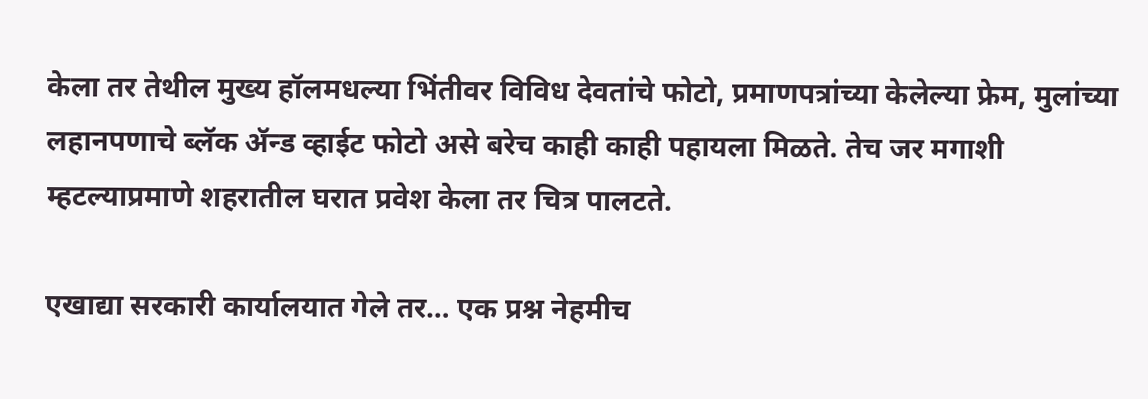केला तर तेथील मुख्य हॉलमधल्या भिंतीवर विविध देवतांचे फोटो, प्रमाणपत्रांच्या केलेल्या फ्रेम, मुलांच्या लहानपणाचे ब्लॅक ॲन्ड व्हाईट फोटो असे बरेच काही काही पहायला मिळते. तेच जर मगाशी म्हटल्याप्रमाणे शहरातील घरात प्रवेश केला तर चित्र पालटते.

एखाद्या सरकारी कार्यालयात गेले तर… एक प्रश्न नेहमीच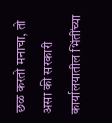छळ करतो मनाचा, तो असा की सरकारी कार्यालयातील भिंतींच्या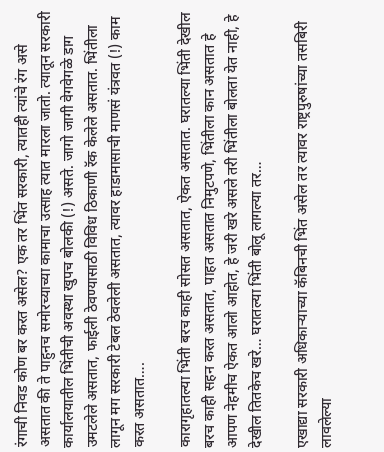रंगाची निवड कोण बर करत असेल? एक तर भिंत सरकारी, त्यातही त्यांचे रंग असे असतात की ते पाहुनच समोरच्याच्या कामाचा उत्साह त्यात मारला जातो. त्यातून सरकारी कार्यालयातील भिंतीची अवस्था खुपच बोलकी (!) असते. जागो जागी वेगवेगळे डाग उमटलेले असतात, फाईली ठेवण्यासाठी विविध ठिकाणी रॅक केलेले असतात. भिंतीला लागून मग सरकारी टेबल ठेवलेली असतात, त्यावर हाडामासाची माणसं यंत्रवत (!) काम करत असतात….

कारागृहातल्या भिंती बरच काही सोसत असतात, ऐकत असतात. घरातल्या भिंती देखील बरच काही सहन करत असतात, पाहत असतात निमुटपणे, भिंतीला कान असतात हे आपण नेहमीच ऐकत आलो आहोत, हे जरी खरे असले तरी भिंतीला बोलता येत नाही, हे देखील तितकेच खरे… घरातल्या भिंती बोलू लागल्या तर…

एखाद्या सरकारी अधिकाऱ्याच्या कॅबिनची भिंत असेल तर त्यावर राष्ट्रपुरुषांच्या तसबिरी लावलेल्या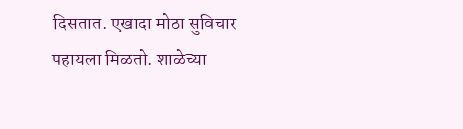दिसतात. एखादा मोठा सुविचार पहायला मिळतो. शाळेच्या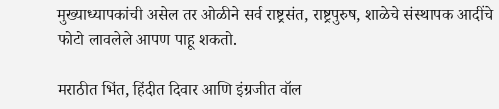मुख्याध्यापकांची असेल तर ओळीने सर्व राष्ट्रसंत, राष्ट्रपुरुष, शाळेचे संस्थापक आदींचे फोटो लावलेले आपण पाहू शकतो.

मराठीत भिंत, हिंदीत दिवार आणि इंग्रजीत वॉल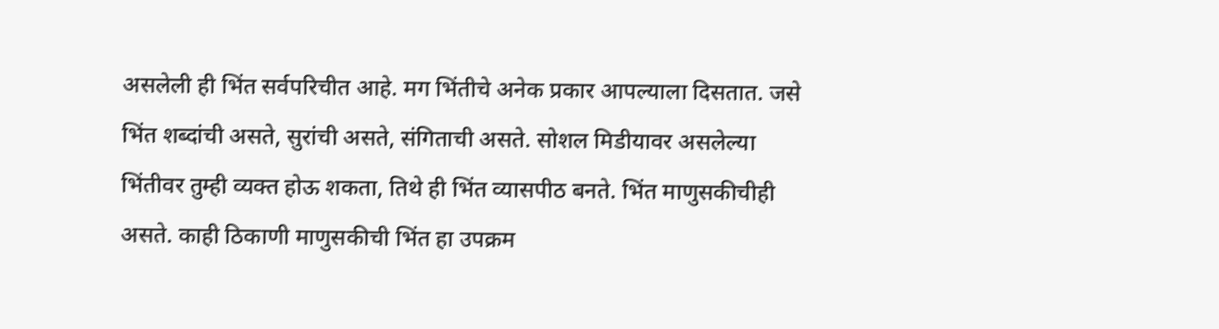असलेली ही भिंत सर्वपरिचीत आहे. मग भिंतीचे अनेक प्रकार आपल्याला दिसतात. जसे भिंत शब्दांची असते, सुरांची असते, संगिताची असते. सोशल मिडीयावर असलेल्या भिंतीवर तुम्ही व्यक्त होऊ शकता, तिथे ही भिंत व्यासपीठ बनते. भिंत माणुसकीचीही असते. काही ठिकाणी माणुसकीची भिंत हा उपक्रम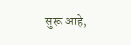सुरू आहे,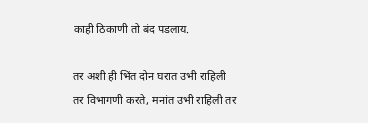काही ठिकाणी तो बंद पडलाय.

तर अशी ही भिंत दोन घरात उभी राहिली तर विभागणी करते, मनांत उभी राहिली तर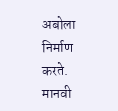अबोला निर्माण करते. मानवी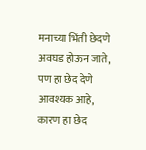मनाच्या भिंती छेदणे अवघड होऊन जाते, पण हा छेद देणे आवश्यक आहे, कारण हा छेद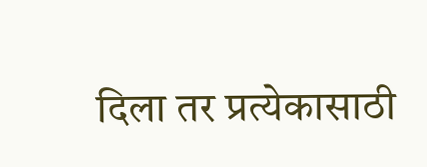दिला तर प्रत्येकासाठी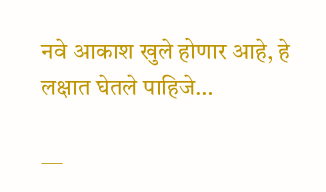नवे आकाश खुले होणार आहे, हे लक्षात घेतले पाहिजे…

—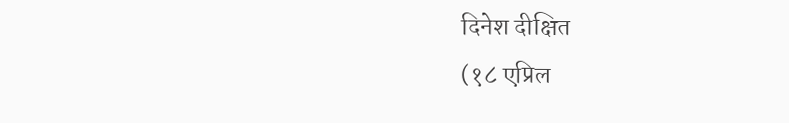दिनेश दीक्षित
(१८ एप्रिल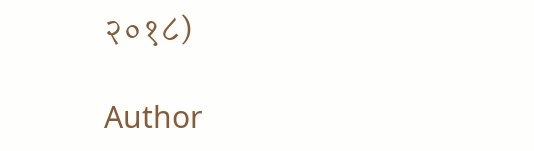२०१८)

Author